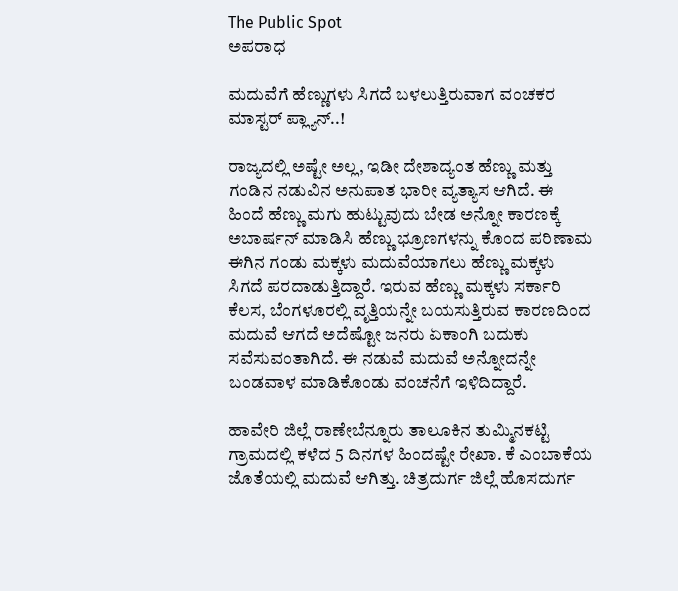The Public Spot
ಅಪರಾಧ

ಮದುವೆಗೆ ಹೆಣ್ಣುಗಳು ಸಿಗದೆ ಬಳಲುತ್ತಿರುವಾಗ ವಂಚಕರ ಮಾಸ್ಟರ್ ಪ್ಲ್ಯಾನ್..!

ರಾಜ್ಯದಲ್ಲಿ ಅಷ್ಟೇ ಅಲ್ಲ, ಇಡೀ ದೇಶಾದ್ಯಂತ ಹೆಣ್ಣು ಮತ್ತು ಗಂಡಿನ ನಡುವಿನ ಅನುಪಾತ ಭಾರೀ ವ್ಯತ್ಯಾಸ ಆಗಿದೆ. ಈ ಹಿಂದೆ ಹೆಣ್ಣು ಮಗು ಹುಟ್ಟುವುದು ಬೇಡ ಅನ್ನೋ ಕಾರಣಕ್ಕೆ ಅಬಾರ್ಷನ್ ಮಾಡಿಸಿ ಹೆಣ್ಣು ಭ್ರೂಣಗಳನ್ನು ಕೊಂದ ಪರಿಣಾಮ ಈಗಿನ ಗಂಡು ಮಕ್ಕಳು ಮದುವೆಯಾಗಲು ಹೆಣ್ಣು ಮಕ್ಕಳು ಸಿಗದೆ ಪರದಾಡುತ್ತಿದ್ದಾರೆ. ಇರುವ ಹೆಣ್ಣು ಮಕ್ಕಳು ಸರ್ಕಾರಿ ಕೆಲಸ, ಬೆಂಗಳೂರಲ್ಲಿ ವೃತ್ತಿಯನ್ನೇ ಬಯಸುತ್ತಿರುವ ಕಾರಣದಿಂದ ಮದುವೆ ಆಗದೆ ಅದೆಷ್ಟೋ ಜನರು ಏಕಾಂಗಿ ಬದುಕು ಸವೆಸುವಂತಾಗಿದೆ. ಈ ನಡುವೆ ಮದುವೆ ಅನ್ನೋದನ್ನೇ ಬಂಡವಾಳ ಮಾಡಿಕೊಂಡು ವಂಚನೆಗೆ ಇಳಿದಿದ್ದಾರೆ.

ಹಾವೇರಿ ಜಿಲ್ಲೆ ರಾಣೇಬೆನ್ನೂರು ತಾಲೂಕಿನ ತುಮ್ಮಿನಕಟ್ಟಿ ಗ್ರಾಮದಲ್ಲಿ ಕಳೆದ 5 ದಿನಗಳ ಹಿಂದಷ್ಟೇ ರೇಖಾ. ಕೆ ಎಂಬಾಕೆಯ ಜೊತೆಯಲ್ಲಿ ಮದುವೆ ಆಗಿತ್ತು. ಚಿತ್ರದುರ್ಗ ಜಿಲ್ಲೆ ಹೊಸದುರ್ಗ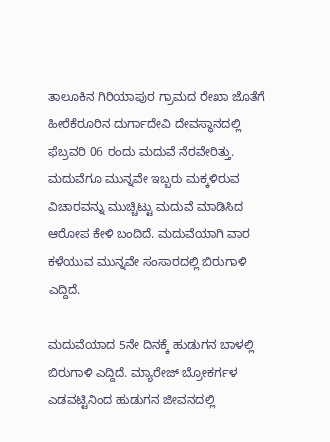ತಾಲೂಕಿನ ಗಿರಿಯಾಪುರ ಗ್ರಾಮದ ರೇಖಾ ಜೊತೆಗೆ ಹೀರೆಕೆರೂರಿನ ದುರ್ಗಾದೇವಿ ದೇವಸ್ಥಾನದಲ್ಲಿ ಫೆಬ್ರವರಿ 06 ರಂದು ಮದುವೆ ನೆರವೇರಿತ್ತು. ಮದುವೆಗೂ ಮುನ್ನವೇ ಇಬ್ಬರು ಮಕ್ಕಳಿರುವ ವಿಚಾರವನ್ನು ಮುಚ್ಚಿಟ್ಟು ಮದುವೆ ಮಾಡಿಸಿದ ಆರೋಪ ಕೇಳಿ ಬಂದಿದೆ. ಮದುವೆಯಾಗಿ ವಾರ ಕಳೆಯುವ ಮುನ್ನವೇ ಸಂಸಾರದಲ್ಲಿ ಬಿರುಗಾಳಿ ಎದ್ದಿದೆ.

ಮದುವೆಯಾದ 5ನೇ ದಿನಕ್ಕೆ ಹುಡುಗನ ಬಾಳಲ್ಲಿ ಬಿರುಗಾಳಿ ಎದ್ದಿದೆ. ಮ್ಯಾರೇಜ್ ಬ್ರೋಕರ್ಗಳ ಎಡವಟ್ಟಿನಿಂದ ಹುಡುಗನ ಜೀವನದಲ್ಲಿ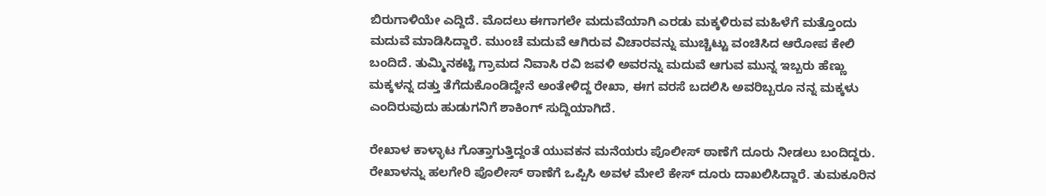ಬಿರುಗಾಳಿಯೇ ಎದ್ದಿದೆ. ಮೊದಲು ಈಗಾಗಲೇ ಮದುವೆಯಾಗಿ ಎರಡು ಮಕ್ಕಳಿರುವ ಮಹಿಳೆಗೆ ಮತ್ತೊಂದು ಮದುವೆ ಮಾಡಿಸಿದ್ದಾರೆ. ಮುಂಚೆ ಮದುವೆ ಆಗಿರುವ ವಿಚಾರವನ್ನು ಮುಚ್ಚಿಟ್ಟು ವಂಚಿಸಿದ ಆರೋಪ ಕೇಲಿ ಬಂದಿದೆ. ತುಮ್ಮಿನಕಟ್ಟಿ ಗ್ರಾಮದ ನಿವಾಸಿ ರವಿ ಜವಳಿ ಅವರನ್ನು ಮದುವೆ ಆಗುವ ಮುನ್ನ ಇಬ್ಬರು ಹೆಣ್ಣು ಮಕ್ಕಳನ್ನ ದತ್ತು ತೆಗೆದುಕೊಂಡಿದ್ದೇನೆ ಅಂತೇಳಿದ್ದ ರೇಖಾ, ಈಗ ವರಸೆ ಬದಲಿಸಿ ಅವರಿಬ್ಬರೂ ನನ್ನ ಮಕ್ಕಳು ಎಂದಿರುವುದು ಹುಡುಗನಿಗೆ ಶಾಕಿಂಗ್ ಸುದ್ದಿಯಾಗಿದೆ.

ರೇಖಾಳ ಕಾಳ್ಳಾಟ ಗೊತ್ತಾಗುತ್ತಿದ್ದಂತೆ ಯುವಕನ ಮನೆಯರು ಪೊಲೀಸ್ ಠಾಣೆಗೆ ದೂರು ನೀಡಲು ಬಂದಿದ್ದರು. ರೇಖಾಳನ್ನು ಹಲಗೇರಿ ಪೊಲೀಸ್ ಠಾಣೆಗೆ ಒಪ್ಪಿಸಿ ಅವಳ ಮೇಲೆ ಕೇಸ್ ದೂರು ದಾಖಲಿಸಿದ್ದಾರೆ. ತುಮಕೂರಿನ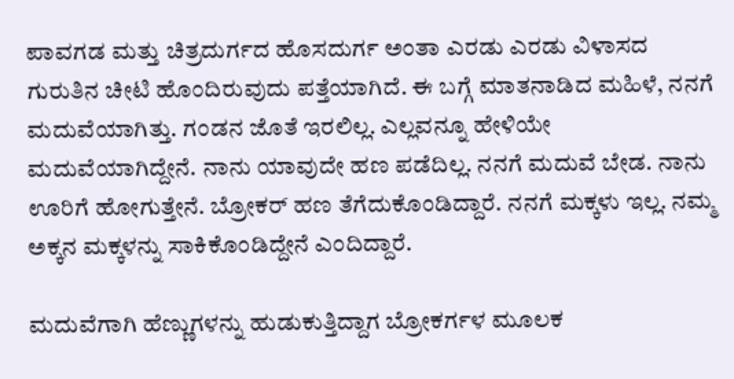ಪಾವಗಡ ಮತ್ತು ಚಿತ್ರದುರ್ಗದ ಹೊಸದುರ್ಗ ಅಂತಾ ಎರಡು ಎರಡು ವಿಳಾಸದ ಗುರುತಿನ ಚೀಟಿ ಹೊಂದಿರುವುದು ಪತ್ತೆಯಾಗಿದೆ. ಈ ಬಗ್ಗೆ ಮಾತನಾಡಿದ ‌ಮಹಿಳೆ, ನನಗೆ ಮದುವೆಯಾಗಿತ್ತು. ಗಂಡನ‌ ಜೊತೆ ಇರಲಿಲ್ಲ. ಎಲ್ಲವನ್ನೂ ಹೇಳಿಯೇ ಮದುವೆಯಾಗಿದ್ದೇನೆ. ನಾನು ಯಾವುದೇ ಹಣ ಪಡೆದಿಲ್ಲ. ನನಗೆ ಮದುವೆ ಬೇಡ. ನಾನು ಊರಿಗೆ ಹೋಗುತ್ತೇನೆ. ಬ್ರೋಕರ್ ಹಣ ತೆಗೆದುಕೊಂಡಿದ್ದಾರೆ. ನನಗೆ ಮಕ್ಕಳು ಇಲ್ಲ. ನಮ್ಮ ಅಕ್ಕನ ಮಕ್ಕಳನ್ನು ಸಾಕಿಕೊಂಡಿದ್ದೇನೆ ಎಂದಿದ್ದಾರೆ.

ಮದುವೆಗಾಗಿ ಹೆಣ್ಣುಗಳನ್ನು ಹುಡುಕುತ್ತಿದ್ದಾಗ ಬ್ರೋಕರ್ಗಳ ಮೂಲಕ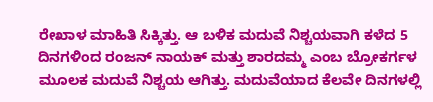ರೇಖಾಳ ಮಾಹಿತಿ ಸಿಕ್ಕಿತ್ತು. ಆ ಬಳಿಕ ಮದುವೆ ನಿಶ್ಚಯವಾಗಿ ಕಳೆದ 5 ದಿನಗಳಿಂದ ರಂಜನ್ ನಾಯಕ್ ಮತ್ತು ಶಾರದಮ್ಮ ಎಂಬ ಬ್ರೋಕರ್ಗಳ ಮೂಲಕ ಮದುವೆ ನಿಶ್ಚಯ ಆಗಿತ್ತು. ಮದುವೆಯಾದ ಕೆಲವೇ ದಿನಗಳಲ್ಲಿ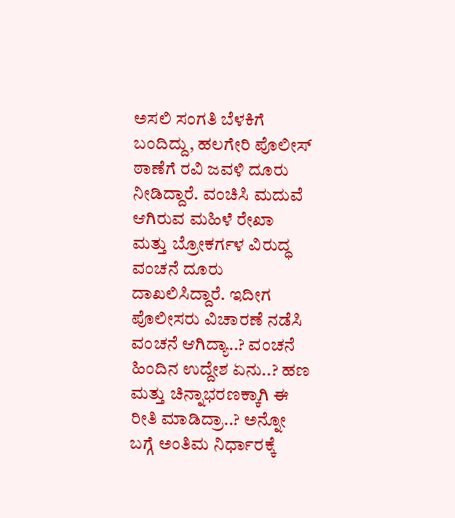ಅಸಲಿ ಸಂಗತಿ ಬೆಳಕಿಗೆ ಬಂದಿದ್ದು, ಹಲಗೇರಿ ಪೊಲೀಸ್ ಠಾಣೆಗೆ ರವಿ ಜವಳಿ ದೂರು ನೀಡಿದ್ದಾರೆ. ವಂಚಿಸಿ ಮದುವೆ ಆಗಿರುವ ಮಹಿಳೆ ರೇಖಾ ಮತ್ತು ಬ್ರೋಕರ್ಗಳ ವಿರುದ್ಧ ವಂಚನೆ ದೂರು ದಾಖಲಿಸಿದ್ದಾರೆ. ಇದೀಗ ಪೊಲೀಸರು ವಿಚಾರಣೆ ನಡೆಸಿ ವಂಚನೆ ಆಗಿದ್ಯಾ..? ವಂಚನೆ ಹಿಂದಿನ ಉದ್ದೇಶ ಏನು..? ಹಣ ಮತ್ತು ಚಿನ್ನಾಭರಣಕ್ಕಾಗಿ ಈ ರೀತಿ ಮಾಡಿದ್ರಾ..? ಅನ್ನೋ ಬಗ್ಗೆ ಅಂತಿಮ ನಿರ್ಧಾರಕ್ಕೆ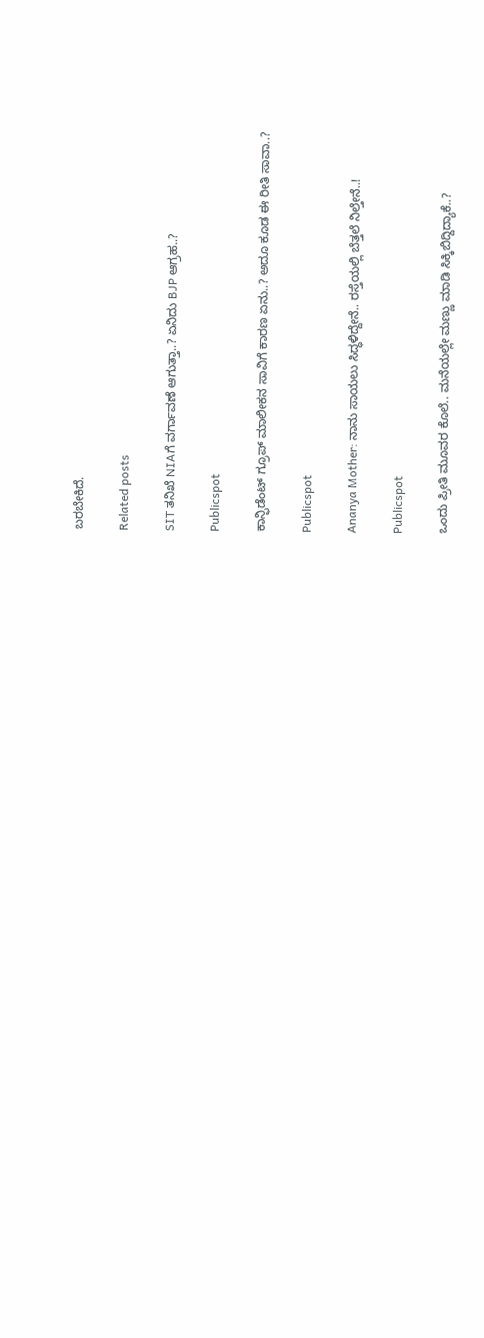ಬರಬೇಕಿದೆ.

Related posts

SIT ತನಿಖೆ NIAಗೆ ವರ್ಗಾವಣೆ ಆಗುತ್ತಾ..? ಏನಿದು BJP ಆಗ್ರಹ..?

Publicspot

ಕಾನ್ಫಿಡೆಂಟ್‌ ಗ್ರೂಪ್‌ ಮಾಲೀಕನ ಸಾವಿಗೆ ಕಾರಣ ಏನು..? ಅದೂ ಕೂಡ ಈ ರೀತಿ ಸಾವಾ..?

Publicspot

Ananya Mother: ನಾನು ಸಾಯಲು ಸಿದ್ಧಳಿದ್ದೇನೆ.. ರಸ್ತೆಯಲ್ಲಿ ಬೆತ್ತಲೆ ನಿಲ್ತೇನೆ..!

Publicspot

ಒಂದು ಪ್ರೀತಿ ಮೂವರ ಕೊಲೆ.. ಮನೆಯಲ್ಲೇ ಮಣ್ಣು ಮಾಡಿ ಸಿಕ್ಕಿಬಿದ್ದಿದ್ಯಾಕೆ..?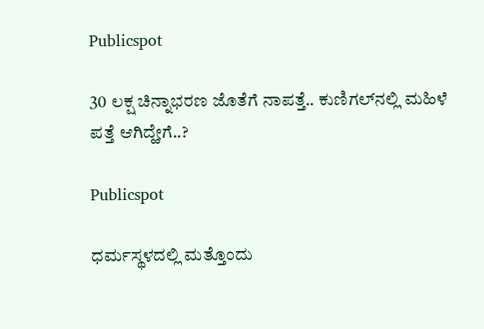Publicspot

30 ಲಕ್ಷ ಚಿನ್ನಾಭರಣ ಜೊತೆಗೆ ನಾಪತ್ತೆ.. ಕುಣಿಗಲ್‌ನಲ್ಲಿ ಮಹಿಳೆ ಪತ್ತೆ ಆಗಿದ್ಹೇಗೆ..?

Publicspot

ಧರ್ಮಸ್ಥಳದಲ್ಲಿ ಮತ್ತೊಂದು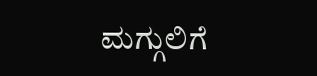ಮಗ್ಗುಲಿಗೆ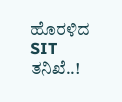ಹೊರಳಿದ SIT ತನಿಖೆ..!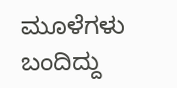ಮೂಳೆಗಳು ಬಂದಿದ್ದು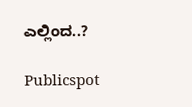ಎಲ್ಲಿಂದ..?

Publicspot